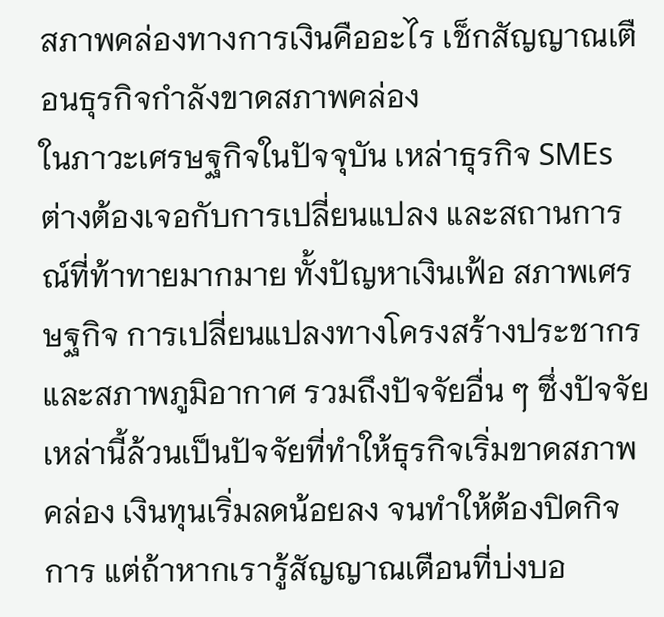สภาพคล่องทางการเงินคืออะไร เช็กสัญญาณเตือนธุรกิจกำลังขาดสภาพคล่อง
ในภาวะเศรษฐกิจในปัจจุบัน เหล่าธุรกิจ SMEs ต่างต้องเจอกับการเปลี่ยนแปลง และสถานการณ์ที่ท้าทายมากมาย ทั้งปัญหาเงินเฟ้อ สภาพเศรษฐกิจ การเปลี่ยนแปลงทางโครงสร้างประชากร และสภาพภูมิอากาศ รวมถึงปัจจัยอื่น ๆ ซึ่งปัจจัยเหล่านี้ล้วนเป็นปัจจัยที่ทำให้ธุรกิจเริ่มขาดสภาพคล่อง เงินทุนเริ่มลดน้อยลง จนทำให้ต้องปิดกิจการ แต่ถ้าหากเรารู้สัญญาณเตือนที่บ่งบอ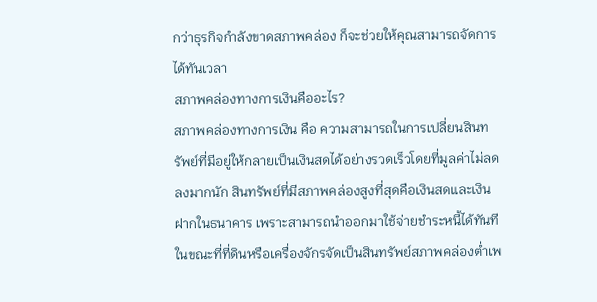กว่าธุรกิจกำลังขาดสภาพคล่อง ก็จะช่วยให้คุณสามารถจัดการได้ทันเวลา
สภาพคล่องทางการเงินคืออะไร?
สภาพคล่องทางการเงิน คือ ความสามารถในการเปลี่ยนสินทรัพย์ที่มีอยู่ให้กลายเป็นเงินสดได้อย่างรวดเร็วโดยที่มูลค่าไม่ลดลงมากนัก สินทรัพย์ที่มีสภาพคล่องสูงที่สุดคือเงินสดและเงินฝากในธนาคาร เพราะสามารถนำออกมาใช้จ่ายชำระหนี้ได้ทันที ในขณะที่ที่ดินหรือเครื่องจักรจัดเป็นสินทรัพย์สภาพคล่องต่ำเพ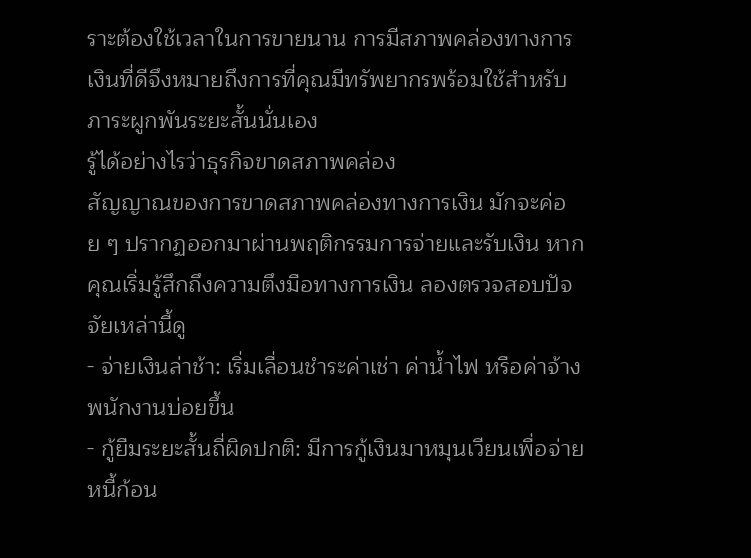ราะต้องใช้เวลาในการขายนาน การมีสภาพคล่องทางการเงินที่ดีจึงหมายถึงการที่คุณมีทรัพยากรพร้อมใช้สำหรับภาระผูกพันระยะสั้นนั่นเอง
รู้ได้อย่างไรว่าธุรกิจขาดสภาพคล่อง
สัญญาณของการขาดสภาพคล่องทางการเงิน มักจะค่อย ๆ ปรากฏออกมาผ่านพฤติกรรมการจ่ายและรับเงิน หากคุณเริ่มรู้สึกถึงความตึงมือทางการเงิน ลองตรวจสอบปัจจัยเหล่านี้ดู
- จ่ายเงินล่าช้า: เริ่มเลื่อนชำระค่าเช่า ค่าน้ำไฟ หรือค่าจ้างพนักงานบ่อยขึ้น
- กู้ยืมระยะสั้นถี่ผิดปกติ: มีการกู้เงินมาหมุนเวียนเพื่อจ่ายหนี้ก้อน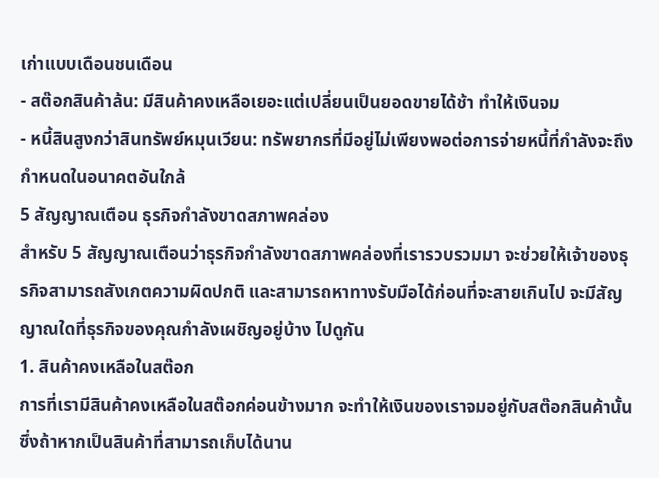เก่าแบบเดือนชนเดือน
- สต๊อกสินค้าล้น: มีสินค้าคงเหลือเยอะแต่เปลี่ยนเป็นยอดขายได้ช้า ทำให้เงินจม
- หนี้สินสูงกว่าสินทรัพย์หมุนเวียน: ทรัพยากรที่มีอยู่ไม่เพียงพอต่อการจ่ายหนี้ที่กำลังจะถึงกำหนดในอนาคตอันใกล้
5 สัญญาณเตือน ธุรกิจกำลังขาดสภาพคล่อง
สำหรับ 5 สัญญาณเตือนว่าธุรกิจกำลังขาดสภาพคล่องที่เรารวบรวมมา จะช่วยให้เจ้าของธุรกิจสามารถสังเกตความผิดปกติ และสามารถหาทางรับมือได้ก่อนที่จะสายเกินไป จะมีสัญญาณใดที่ธุรกิจของคุณกำลังเผชิญอยู่บ้าง ไปดูกัน
1. สินค้าคงเหลือในสต๊อก
การที่เรามีสินค้าคงเหลือในสต๊อกค่อนข้างมาก จะทำให้เงินของเราจมอยู่กับสต๊อกสินค้านั้น ซึ่งถ้าหากเป็นสินค้าที่สามารถเก็บได้นาน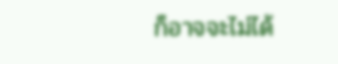ก็อาจจะไม่ได้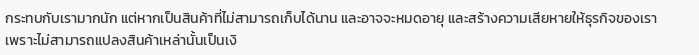กระทบกับเรามากนัก แต่หากเป็นสินค้าที่ไม่สามารถเก็บได้นาน และอาจจะหมดอายุ และสร้างความเสียหายให้ธุรกิจของเรา เพราะไม่สามารถแปลงสินค้าเหล่านั้นเป็นเงิ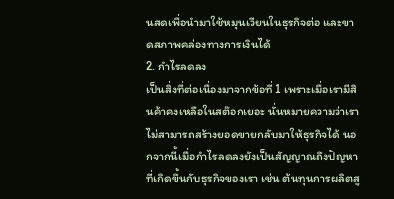นสดเพื่อนำมาใช้หมุนเวียนในธุรกิจต่อ และขาดสภาพคล่องทางการเงินได้
2. กำไรลดลง
เป็นสิ่งที่ต่อเนื่องมาจากข้อที่ 1 เพราะเมื่อเรามีสินค้าคงเหลือในสต๊อกเยอะ นั่นหมายความว่าเราไม่สามารถสร้างยอดขายกลับมาให้ธุรกิจได้ นอกจากนี้เมื่อกำไรลดลงยังเป็นสัญญาณถึงปัญหาที่เกิดขึ้นกับธุรกิจของเรา เช่น ต้นทุนการผลิตสู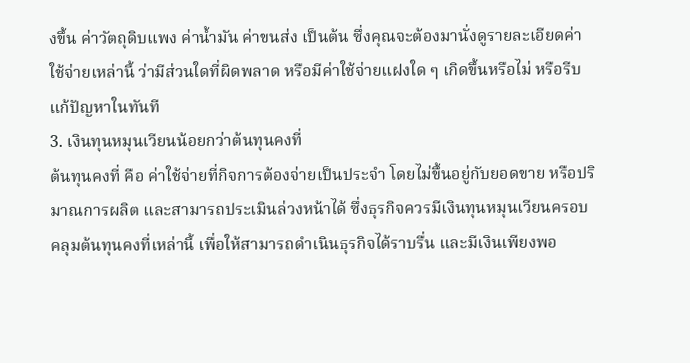งขึ้น ค่าวัตถุดิบแพง ค่าน้ำมัน ค่าขนส่ง เป็นต้น ซึ่งคุณจะต้องมานั่งดูรายละเอียดค่าใช้จ่ายเหล่านี้ ว่ามีส่วนใดที่ผิดพลาด หรือมีค่าใช้จ่ายแฝงใด ๆ เกิดขึ้นหรือไม่ หรือรีบแก้ปัญหาในทันที
3. เงินทุนหมุนเวียนน้อยกว่าต้นทุนคงที่
ต้นทุนคงที่ คือ ค่าใช้จ่ายที่กิจการต้องจ่ายเป็นประจำ โดยไม่ขึ้นอยู่กับยอดขาย หรือปริมาณการผลิต และสามารถประเมินล่วงหน้าได้ ซึ่งธุรกิจควรมีเงินทุนหมุนเวียนครอบคลุมต้นทุนคงที่เหล่านี้ เพื่อให้สามารถดำเนินธุรกิจได้ราบรื่น และมีเงินเพียงพอ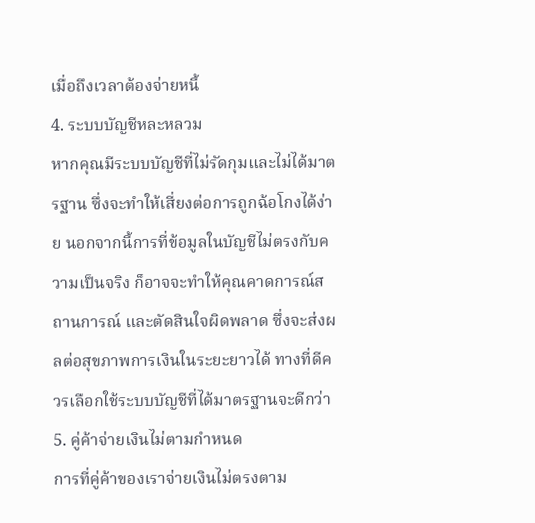เมื่อถึงเวลาต้องจ่ายหนี้
4. ระบบบัญชีหละหลวม
หากคุณมีระบบบัญชีที่ไม่รัดกุมและไม่ได้มาตรฐาน ซึ่งจะทำให้เสี่ยงต่อการถูกฉ้อโกงได้ง่าย นอกจากนี้การที่ข้อมูลในบัญชีไม่ตรงกับความเป็นจริง ก็อาจจะทำให้คุณคาดการณ์สถานการณ์ และตัดสินใจผิดพลาด ซึ่งจะส่งผลต่อสุขภาพการเงินในระยะยาวได้ ทางที่ดีควรเลือกใช้ระบบบัญชีที่ได้มาตรฐานจะดีกว่า
5. คู่ค้าจ่ายเงินไม่ตามกำหนด
การที่คู่ค้าของเราจ่ายเงินไม่ตรงตาม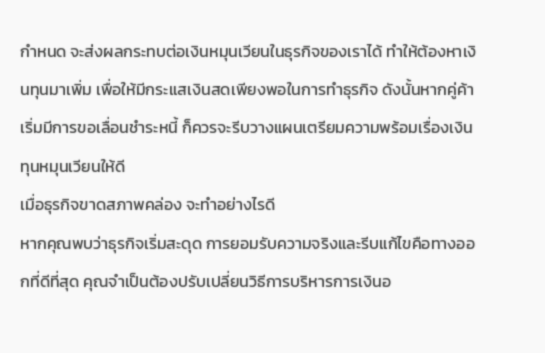กำหนด จะส่งผลกระทบต่อเงินหมุนเวียนในธุรกิจของเราได้ ทำให้ต้องหาเงินทุนมาเพิ่ม เพื่อให้มีกระแสเงินสดเพียงพอในการทำธุรกิจ ดังนั้นหากคู่ค้าเริ่มมีการขอเลื่อนชำระหนี้ ก็ควรจะรีบวางแผนเตรียมความพร้อมเรื่องเงินทุนหมุนเวียนให้ดี
เมื่อธุรกิจขาดสภาพคล่อง จะทำอย่างไรดี
หากคุณพบว่าธุรกิจเริ่มสะดุด การยอมรับความจริงและรีบแก้ไขคือทางออกที่ดีที่สุด คุณจำเป็นต้องปรับเปลี่ยนวิธีการบริหารการเงินอ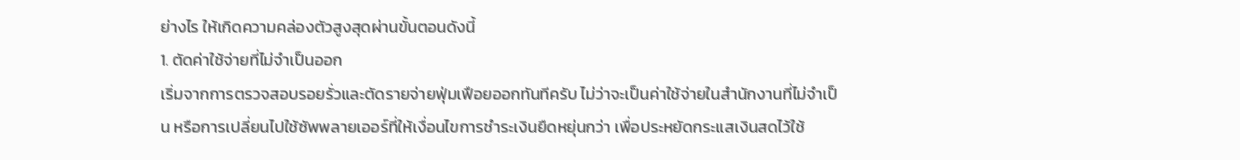ย่างไร ให้เกิดความคล่องตัวสูงสุดผ่านขั้นตอนดังนี้
1. ตัดค่าใช้จ่ายที่ไม่จำเป็นออก
เริ่มจากการตรวจสอบรอยรั่วและตัดรายจ่ายฟุ่มเฟือยออกทันทีครับ ไม่ว่าจะเป็นค่าใช้จ่ายในสำนักงานที่ไม่จำเป็น หรือการเปลี่ยนไปใช้ซัพพลายเออร์ที่ให้เงื่อนไขการชำระเงินยืดหยุ่นกว่า เพื่อประหยัดกระแสเงินสดไว้ใช้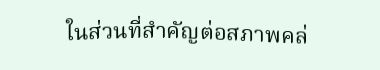ในส่วนที่สำคัญต่อสภาพคล่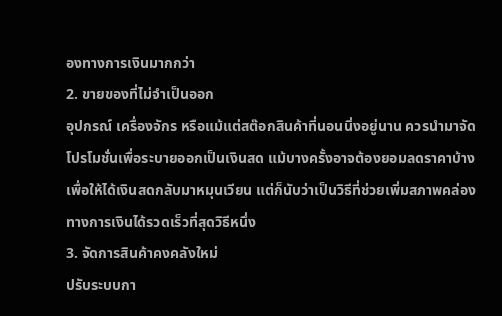องทางการเงินมากกว่า
2. ขายของที่ไม่จำเป็นออก
อุปกรณ์ เครื่องจักร หรือแม้แต่สต๊อกสินค้าที่นอนนิ่งอยู่นาน ควรนำมาจัดโปรโมชั่นเพื่อระบายออกเป็นเงินสด แม้บางครั้งอาจต้องยอมลดราคาบ้างเพื่อให้ได้เงินสดกลับมาหมุนเวียน แต่ก็นับว่าเป็นวิธีที่ช่วยเพิ่มสภาพคล่องทางการเงินได้รวดเร็วที่สุดวิธีหนึ่ง
3. จัดการสินค้าคงคลังใหม่
ปรับระบบกา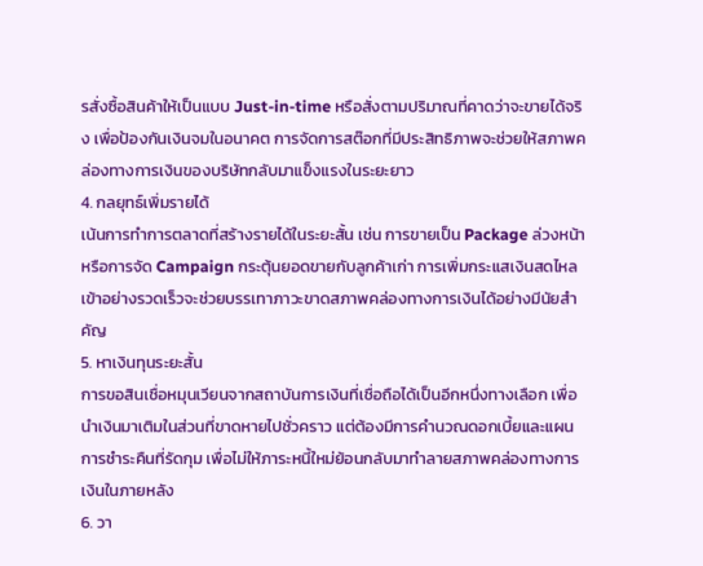รสั่งซื้อสินค้าให้เป็นแบบ Just-in-time หรือสั่งตามปริมาณที่คาดว่าจะขายได้จริง เพื่อป้องกันเงินจมในอนาคต การจัดการสต๊อกที่มีประสิทธิภาพจะช่วยให้สภาพคล่องทางการเงินของบริษัทกลับมาแข็งแรงในระยะยาว
4. กลยุทธ์เพิ่มรายได้
เน้นการทำการตลาดที่สร้างรายได้ในระยะสั้น เช่น การขายเป็น Package ล่วงหน้า หรือการจัด Campaign กระตุ้นยอดขายกับลูกค้าเก่า การเพิ่มกระแสเงินสดไหลเข้าอย่างรวดเร็วจะช่วยบรรเทาภาวะขาดสภาพคล่องทางการเงินได้อย่างมีนัยสำคัญ
5. หาเงินทุนระยะสั้น
การขอสินเชื่อหมุนเวียนจากสถาบันการเงินที่เชื่อถือได้เป็นอีกหนึ่งทางเลือก เพื่อนำเงินมาเติมในส่วนที่ขาดหายไปชั่วคราว แต่ต้องมีการคำนวณดอกเบี้ยและแผนการชำระคืนที่รัดกุม เพื่อไม่ให้ภาระหนี้ใหม่ย้อนกลับมาทำลายสภาพคล่องทางการเงินในภายหลัง
6. วา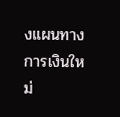งแผนทางการเงินใหม่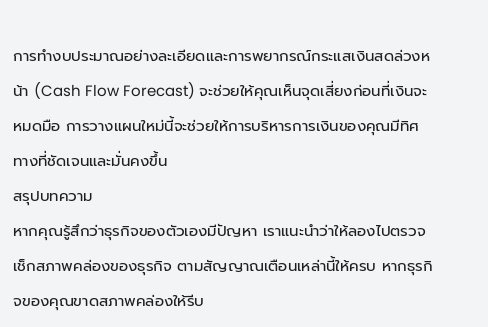การทำงบประมาณอย่างละเอียดและการพยากรณ์กระแสเงินสดล่วงหน้า (Cash Flow Forecast) จะช่วยให้คุณเห็นจุดเสี่ยงก่อนที่เงินจะหมดมือ การวางแผนใหม่นี้จะช่วยให้การบริหารการเงินของคุณมีทิศทางที่ชัดเจนและมั่นคงขึ้น
สรุปบทความ
หากคุณรู้สึกว่าธุรกิจของตัวเองมีปัญหา เราแนะนำว่าให้ลองไปตรวจเช็กสภาพคล่องของธุรกิจ ตามสัญญาณเตือนเหล่านี้ให้ครบ หากธุรกิจของคุณขาดสภาพคล่องให้รีบ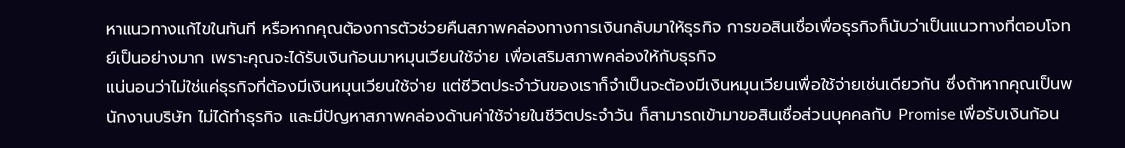หาแนวทางแก้ไขในทันที หรือหากคุณต้องการตัวช่วยคืนสภาพคล่องทางการเงินกลับมาให้ธุรกิจ การขอสินเชื่อเพื่อธุรกิจก็นับว่าเป็นแนวทางที่ตอบโจทย์เป็นอย่างมาก เพราะคุณจะได้รับเงินก้อนมาหมุนเวียนใช้จ่าย เพื่อเสริมสภาพคล่องให้กับธุรกิจ
แน่นอนว่าไม่ใช่แค่ธุรกิจที่ต้องมีเงินหมุนเวียนใช้จ่าย แต่ชีวิตประจำวันของเราก็จำเป็นจะต้องมีเงินหมุนเวียนเพื่อใช้จ่ายเช่นเดียวกัน ซึ่งถ้าหากคุณเป็นพนักงานบริษัท ไม่ได้ทำธุรกิจ และมีปัญหาสภาพคล่องด้านค่าใช้จ่ายในชีวิตประจำวัน ก็สามารถเข้ามาขอสินเชื่อส่วนบุคคลกับ Promise เพื่อรับเงินก้อน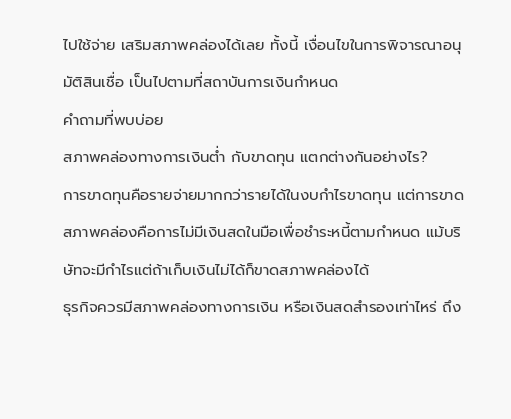ไปใช้จ่าย เสริมสภาพคล่องได้เลย ทั้งนี้ เงื่อนไขในการพิจารณาอนุมัติสินเชื่อ เป็นไปตามที่สถาบันการเงินกำหนด
คำถามที่พบบ่อย
สภาพคล่องทางการเงินต่ำ กับขาดทุน แตกต่างกันอย่างไร?
การขาดทุนคือรายจ่ายมากกว่ารายได้ในงบกำไรขาดทุน แต่การขาดสภาพคล่องคือการไม่มีเงินสดในมือเพื่อชำระหนี้ตามกำหนด แม้บริษัทจะมีกำไรแต่ถ้าเก็บเงินไม่ได้ก็ขาดสภาพคล่องได้
ธุรกิจควรมีสภาพคล่องทางการเงิน หรือเงินสดสำรองเท่าไหร่ ถึง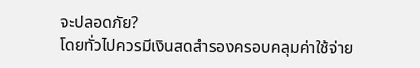จะปลอดภัย?
โดยทั่วไปควรมีเงินสดสำรองครอบคลุมค่าใช้จ่าย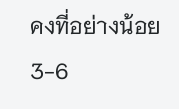คงที่อย่างน้อย 3-6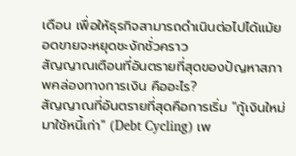เดือน เพื่อให้ธุรกิจสามารถดำเนินต่อไปได้แม้ยอดขายจะหยุดชะงักชั่วคราว
สัญญาณเตือนที่อันตรายที่สุดของปัญหาสภาพคล่องทางการเงิน คืออะไร?
สัญญาณที่อันตรายที่สุดคือการเริ่ม "กู้เงินใหม่มาใช้หนี้เก่า" (Debt Cycling) เพ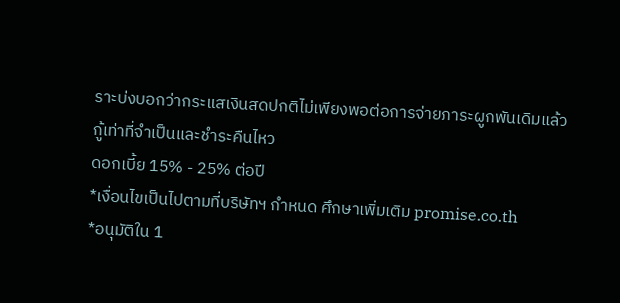ราะบ่งบอกว่ากระแสเงินสดปกติไม่เพียงพอต่อการจ่ายภาระผูกพันเดิมแล้ว
กู้เท่าที่จำเป็นและชำระคืนไหว
ดอกเบี้ย 15% - 25% ต่อปี
*เงื่อนไขเป็นไปตามที่บริษัทฯ กำหนด ศึกษาเพิ่มเติม promise.co.th
*อนุมัติใน 1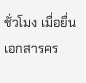ชั่วโมง เมื่อยื่นเอกสารคร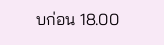บก่อน 18.00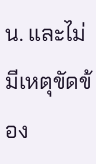น. และไม่มีเหตุขัดข้อง